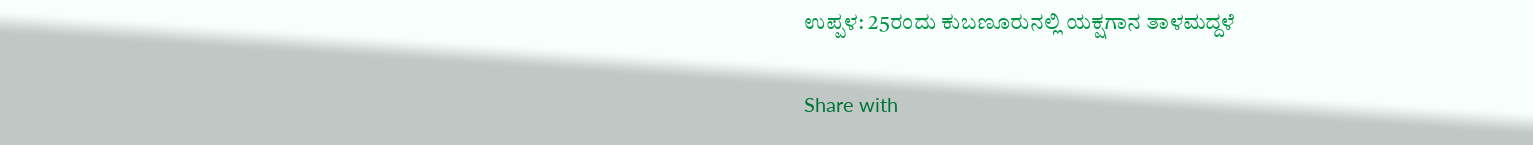ಉಪ್ಪಳ: 25ರಂದು ಕುಬಣೂರುನಲ್ಲಿ ಯಕ್ಷಗಾನ ತಾಳಮದ್ದಳೆ

Share with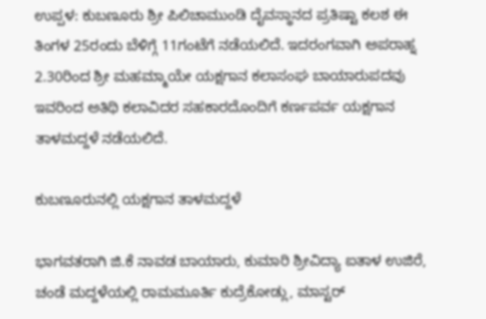ಉಪ್ಪಳ: ಕುಬಣೂರು ಶ್ರೀ ಪಿಲಿಚಾಮುಂಡಿ ದೈವಸ್ಥಾನದ ಪ್ರತಿಷ್ಟಾ ಕಲಶ ಈ ತಿಂಗಳ 25ರಂದು ಬೆಳಿಗ್ಗೆ 11ಗಂಟೆಗೆ ನಡೆಯಲಿದೆ. ಇದರಂಗವಾಗಿ ಅಪರಾಹ್ನ 2.30ರಿಂದ ಶ್ರೀ ಮಹಮ್ಮಾಯೇ ಯಕ್ಷಗಾನ ಕಲಾಸಂಘ ಬಾಯಾರುಪದವು ಇವರಿಂದ ಅತಿಥಿ ಕಲಾವಿದರ ಸಹಕಾರದೊಂದಿಗೆ ಕರ್ಣಪರ್ವ ಯಕ್ಷಗಾನ ತಾಳಮದ್ದಳೆ ನಡೆಯಲಿದೆ.

ಕುಬಣೂರುನಲ್ಲಿ ಯಕ್ಷಗಾನ ತಾಳಮದ್ದಳೆ

ಭಾಗವತರಾಗಿ ಜಿ.ಕೆ ನಾವಡ ಬಾಯಾರು, ಕುಮಾರಿ ಶ್ರೀವಿದ್ಯಾ ಐತಾಳ ಉಜಿರೆ, ಚಂಡೆ ಮದ್ದಳೆಯಲ್ಲಿ ರಾಮಮೂರ್ತಿ ಕುದ್ರೆಕೋಡ್ಲು, ಮಾಸ್ಟರ್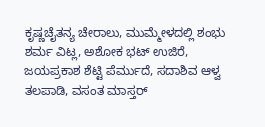ಕೃಷ್ಣಚೈತನ್ಯ ಚೇರಾಲು, ಮುಮ್ಮೇಳದಲ್ಲಿ ಶಂಭು ಶರ್ಮ ವಿಟ್ಲ, ಅಶೋಕ ಭಟ್ ಉಜಿರೆ, ಜಯಪ್ರಕಾಶ ಶೆಟ್ಟಿ ಪೆರ್ಮುದೆ, ಸದಾಶಿವ ಆಳ್ವ ತಲಪಾಡಿ, ವಸಂತ ಮಾಸ್ತರ್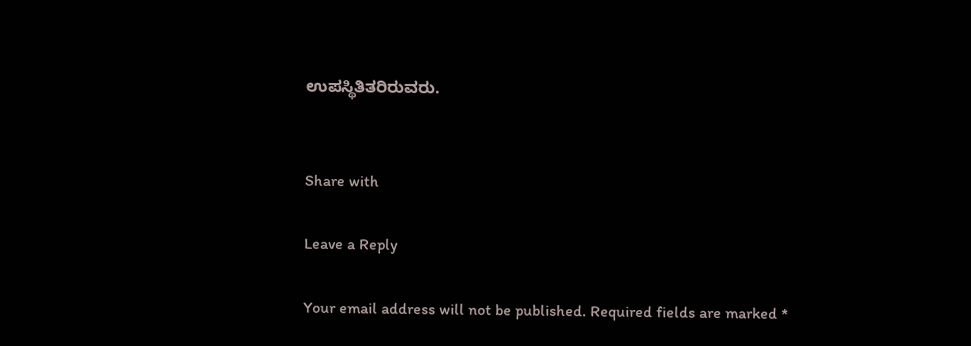ಉಪಸ್ಥಿತಿತರಿರುವರು.


Share with

Leave a Reply

Your email address will not be published. Required fields are marked *